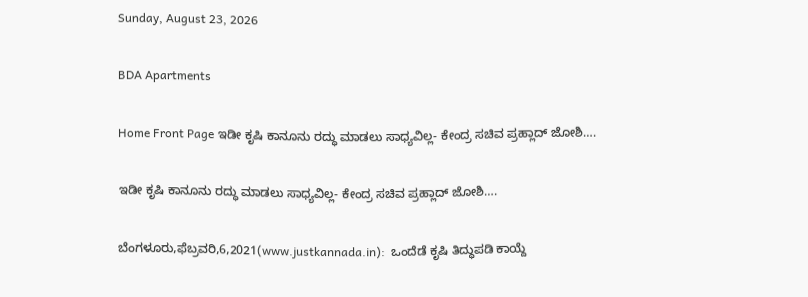Sunday, August 23, 2026

BDA Apartments

Home Front Page ಇಡೀ ಕೃಷಿ ಕಾನೂನು ರದ್ಧು ಮಾಡಲು ಸಾಧ್ಯವಿಲ್ಲ- ಕೇಂದ್ರ ಸಚಿವ ಪ್ರಹ್ಲಾದ್ ಜೋಶಿ….

ಇಡೀ ಕೃಷಿ ಕಾನೂನು ರದ್ಧು ಮಾಡಲು ಸಾಧ್ಯವಿಲ್ಲ- ಕೇಂದ್ರ ಸಚಿವ ಪ್ರಹ್ಲಾದ್ ಜೋಶಿ….

ಬೆಂಗಳೂರು,ಫೆಬ್ರವರಿ,6,2021(www.justkannada.in):  ಒಂದೆಡೆ ಕೃಷಿ ತಿದ್ಧುಪಡಿ ಕಾಯ್ದೆ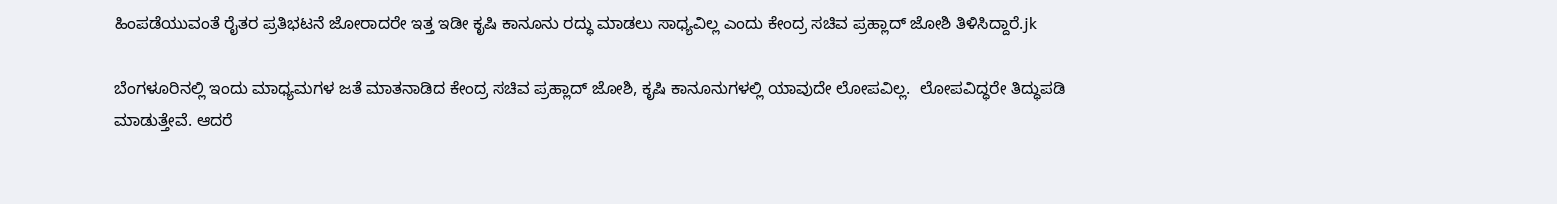ಹಿಂಪಡೆಯುವಂತೆ ರೈತರ ಪ್ರತಿಭಟನೆ ಜೋರಾದರೇ ಇತ್ತ ಇಡೀ ಕೃಷಿ ಕಾನೂನು ರದ್ಧು ಮಾಡಲು ಸಾಧ್ಯವಿಲ್ಲ ಎಂದು ಕೇಂದ್ರ ಸಚಿವ ಪ್ರಹ್ಲಾದ್ ಜೋಶಿ ತಿಳಿಸಿದ್ದಾರೆ.jk

ಬೆಂಗಳೂರಿನಲ್ಲಿ ಇಂದು ಮಾಧ್ಯಮಗಳ ಜತೆ ಮಾತನಾಡಿದ ಕೇಂದ್ರ ಸಚಿವ ಪ್ರಹ್ಲಾದ್ ಜೋಶಿ, ಕೃಷಿ ಕಾನೂನುಗಳಲ್ಲಿ ಯಾವುದೇ ಲೋಪವಿಲ್ಲ.  ಲೋಪವಿದ್ಧರೇ ತಿದ್ಧುಪಡಿ ಮಾಡುತ್ತೇವೆ. ಆದರೆ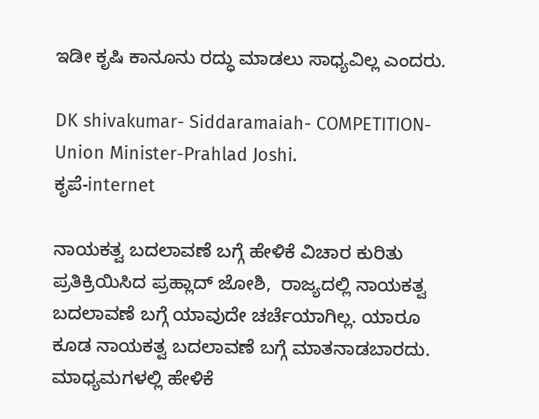ಇಡೀ ಕೃಷಿ ಕಾನೂನು ರದ್ಧು ಮಾಡಲು ಸಾಧ್ಯವಿಲ್ಲ ಎಂದರು.

DK shivakumar- Siddaramaiah- COMPETITION- Union Minister-Prahlad Joshi.
ಕೃಪೆ-internet

ನಾಯಕತ್ವ ಬದಲಾವಣೆ ಬಗ್ಗೆ ಹೇಳಿಕೆ ವಿಚಾರ ಕುರಿತು ಪ್ರತಿಕ್ರಿಯಿಸಿದ ಪ್ರಹ್ಲಾದ್ ಜೋಶಿ,  ರಾಜ್ಯದಲ್ಲಿ ನಾಯಕತ್ವ ಬದಲಾವಣೆ ಬಗ್ಗೆ ಯಾವುದೇ ಚರ್ಚೆಯಾಗಿಲ್ಲ. ಯಾರೂ ಕೂಡ ನಾಯಕತ್ವ ಬದಲಾವಣೆ ಬಗ್ಗೆ ಮಾತನಾಡಬಾರದು. ಮಾಧ್ಯಮಗಳಲ್ಲಿ ಹೇಳಿಕೆ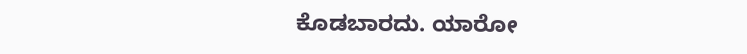ಕೊಡಬಾರದು. ಯಾರೋ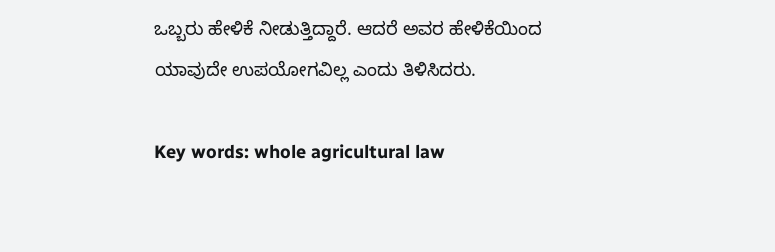ಒಬ್ಬರು ಹೇಳಿಕೆ ನೀಡುತ್ತಿದ್ದಾರೆ. ಆದರೆ ಅವರ ಹೇಳಿಕೆಯಿಂದ ಯಾವುದೇ ಉಪಯೋಗವಿಲ್ಲ ಎಂದು ತಿಳಿಸಿದರು.

Key words: whole agricultural law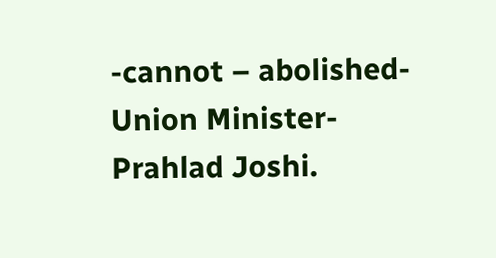-cannot – abolished-Union Minister- Prahlad Joshi.